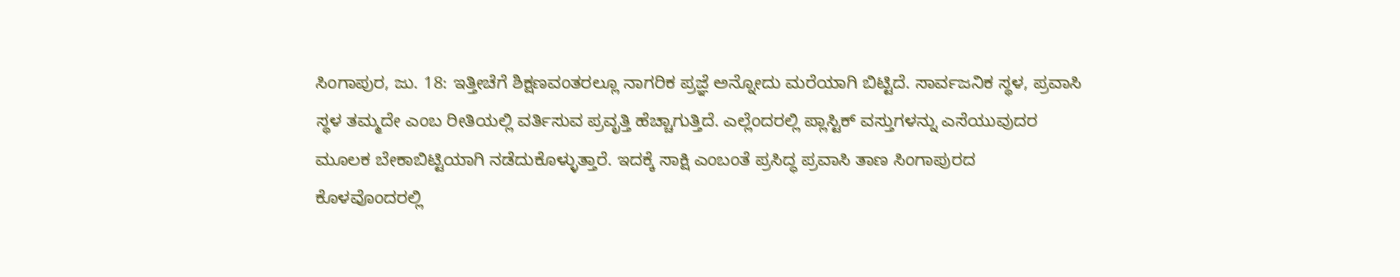ಸಿಂಗಾಪುರ, ಜು. 18: ಇತ್ತೀಚೆಗೆ ಶಿಕ್ಷಣವಂತರಲ್ಲೂ ನಾಗರಿಕ ಪ್ರಜ್ಞೆ ಅನ್ನೋದು ಮರೆಯಾಗಿ ಬಿಟ್ಟಿದೆ. ಸಾರ್ವಜನಿಕ ಸ್ಥಳ, ಪ್ರವಾಸಿ ಸ್ಥಳ ತಮ್ಮದೇ ಎಂಬ ರೀತಿಯಲ್ಲಿ ವರ್ತಿಸುವ ಪ್ರವೃತ್ತಿ ಹೆಚ್ಚಾಗುತ್ತಿದೆ. ಎಲ್ಲೆಂದರಲ್ಲಿ ಪ್ಲಾಸ್ಟಿಕ್ ವಸ್ತುಗಳನ್ನು ಎಸೆಯುವುದರ ಮೂಲಕ ಬೇಕಾಬಿಟ್ಟಿಯಾಗಿ ನಡೆದುಕೊಳ್ಳುತ್ತಾರೆ. ಇದಕ್ಕೆ ಸಾಕ್ಷಿ ಎಂಬಂತೆ ಪ್ರಸಿದ್ಧ ಪ್ರವಾಸಿ ತಾಣ ಸಿಂಗಾಪುರದ ಕೊಳವೊಂದರಲ್ಲಿ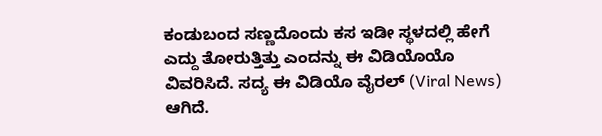ಕಂಡುಬಂದ ಸಣ್ಣದೊಂದು ಕಸ ಇಡೀ ಸ್ಥಳದಲ್ಲಿ ಹೇಗೆ ಎದ್ದು ತೋರುತ್ತಿತ್ತು ಎಂದನ್ನು ಈ ವಿಡಿಯೊಯೊ ವಿವರಿಸಿದೆ. ಸದ್ಯ ಈ ವಿಡಿಯೊ ವೈರಲ್ (Viral News) ಆಗಿದೆ.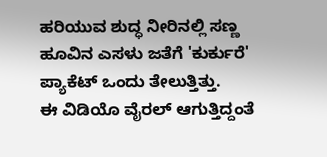ಹರಿಯುವ ಶುದ್ಧ ನೀರಿನಲ್ಲಿ ಸಣ್ಣ ಹೂವಿನ ಎಸಳು ಜತೆಗೆ 'ಕುರ್ಕುರೆ' ಪ್ಯಾಕೆಟ್ ಒಂದು ತೇಲುತ್ತಿತ್ತು.
ಈ ವಿಡಿಯೊ ವೈರಲ್ ಆಗುತ್ತಿದ್ದಂತೆ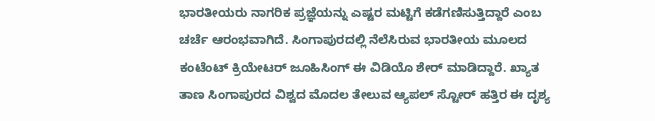ಭಾರತೀಯರು ನಾಗರಿಕ ಪ್ರಜ್ಞೆಯನ್ನು ಎಷ್ಟರ ಮಟ್ಟಿಗೆ ಕಡೆಗಣಿಸುತ್ತಿದ್ದಾರೆ ಎಂಬ ಚರ್ಚೆ ಆರಂಭವಾಗಿದೆ. ಸಿಂಗಾಪುರದಲ್ಲಿ ನೆಲೆಸಿರುವ ಭಾರತೀಯ ಮೂಲದ ಕಂಟೆಂಟ್ ಕ್ರಿಯೇಟರ್ ಜೂಹಿಸಿಂಗ್ ಈ ವಿಡಿಯೊ ಶೇರ್ ಮಾಡಿದ್ದಾರೆ. ಖ್ಯಾತ ತಾಣ ಸಿಂಗಾಪುರದ ವಿಶ್ವದ ಮೊದಲ ತೇಲುವ ಆ್ಯಪಲ್ ಸ್ಟೋರ್ ಹತ್ತಿರ ಈ ದೃಶ್ಯ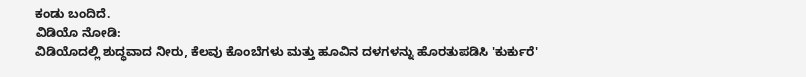ಕಂಡು ಬಂದಿದೆ.
ವಿಡಿಯೊ ನೋಡಿ:
ವಿಡಿಯೊದಲ್ಲಿ ಶುದ್ಧವಾದ ನೀರು, ಕೆಲವು ಕೊಂಬೆಗಳು ಮತ್ತು ಹೂವಿನ ದಳಗಳನ್ನು ಹೊರತುಪಡಿಸಿ 'ಕುರ್ಕುರೆ'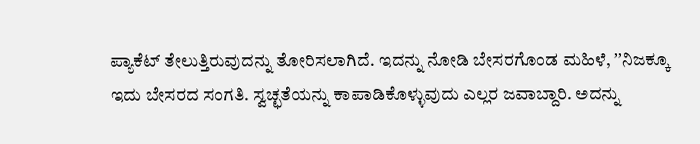ಪ್ಯಾಕೆಟ್ ತೇಲುತ್ತಿರುವುದನ್ನು ತೋರಿಸಲಾಗಿದೆ. ಇದನ್ನು ನೋಡಿ ಬೇಸರಗೊಂಡ ಮಹಿಳೆ, ʼʼನಿಜಕ್ಕೂ ಇದು ಬೇಸರದ ಸಂಗತಿ. ಸ್ವಚ್ಛತೆಯನ್ನು ಕಾಪಾಡಿಕೊಳ್ಳುವುದು ಎಲ್ಲರ ಜವಾಬ್ದಾರಿ. ಅದನ್ನು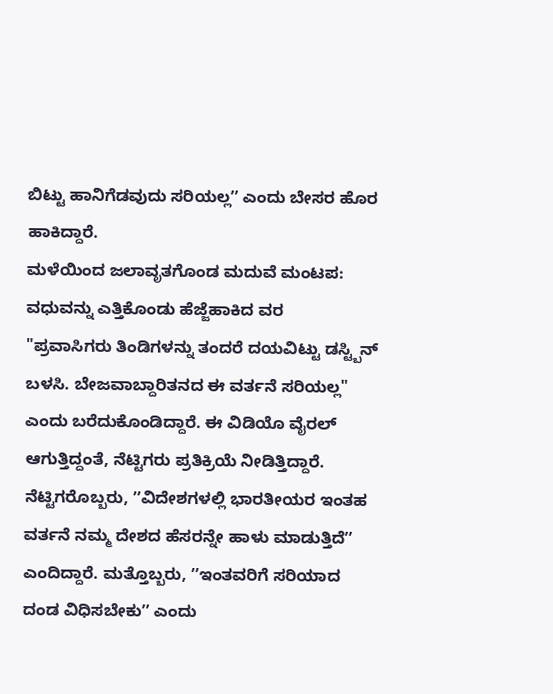ಬಿಟ್ಟು ಹಾನಿಗೆಡವುದು ಸರಿಯಲ್ಲʼʼ ಎಂದು ಬೇಸರ ಹೊರ ಹಾಕಿದ್ದಾರೆ.
ಮಳೆಯಿಂದ ಜಲಾವೃತಗೊಂಡ ಮದುವೆ ಮಂಟಪ: ವಧುವನ್ನು ಎತ್ತಿಕೊಂಡು ಹೆಜ್ಜೆಹಾಕಿದ ವರ
"ಪ್ರವಾಸಿಗರು ತಿಂಡಿಗಳನ್ನು ತಂದರೆ ದಯವಿಟ್ಟು ಡಸ್ಟ್ಬಿನ್ ಬಳಸಿ. ಬೇಜವಾಬ್ದಾರಿತನದ ಈ ವರ್ತನೆ ಸರಿಯಲ್ಲ" ಎಂದು ಬರೆದುಕೊಂಡಿದ್ದಾರೆ. ಈ ವಿಡಿಯೊ ವೈರಲ್ ಆಗುತ್ತಿದ್ದಂತೆ, ನೆಟ್ಟಿಗರು ಪ್ರತಿಕ್ರಿಯೆ ನೀಡಿತ್ತಿದ್ದಾರೆ. ನೆಟ್ಟಿಗರೊಬ್ಬರು, ʼʼವಿದೇಶಗಳಲ್ಲಿ ಭಾರತೀಯರ ಇಂತಹ ವರ್ತನೆ ನಮ್ಮ ದೇಶದ ಹೆಸರನ್ನೇ ಹಾಳು ಮಾಡುತ್ತಿದೆʼʼ ಎಂದಿದ್ದಾರೆ. ಮತ್ತೊಬ್ಬರು, ʼʼಇಂತವರಿಗೆ ಸರಿಯಾದ ದಂಡ ವಿಧಿಸಬೇಕುʼʼ ಎಂದು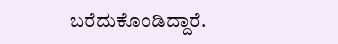ಬರೆದುಕೊಂಡಿದ್ದಾರೆ.